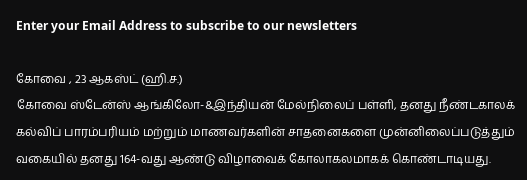Enter your Email Address to subscribe to our newsletters

கோவை , 23 ஆகஸ்ட் (ஹி.ச.)
கோவை ஸ்டேன்ஸ் ஆங்கிலோ-&இந்தியன் மேல்நிலைப் பள்ளி, தனது நீண்டகாலக் கல்விப் பாரம்பரியம் மற்றும் மாணவர்களின் சாதனைகளை முன்னிலைப்படுத்தும் வகையில் தனது 164-வது ஆண்டு விழாவைக் கோலாகலமாகக் கொண்டாடியது.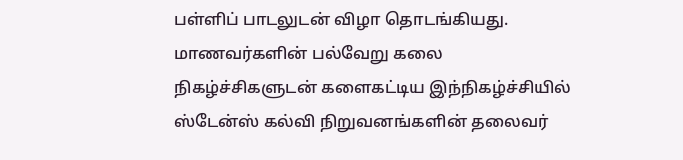பள்ளிப் பாடலுடன் விழா தொடங்கியது.
மாணவர்களின் பல்வேறு கலை நிகழ்ச்சிகளுடன் களைகட்டிய இந்நிகழ்ச்சியில் ஸ்டேன்ஸ் கல்வி நிறுவனங்களின் தலைவர்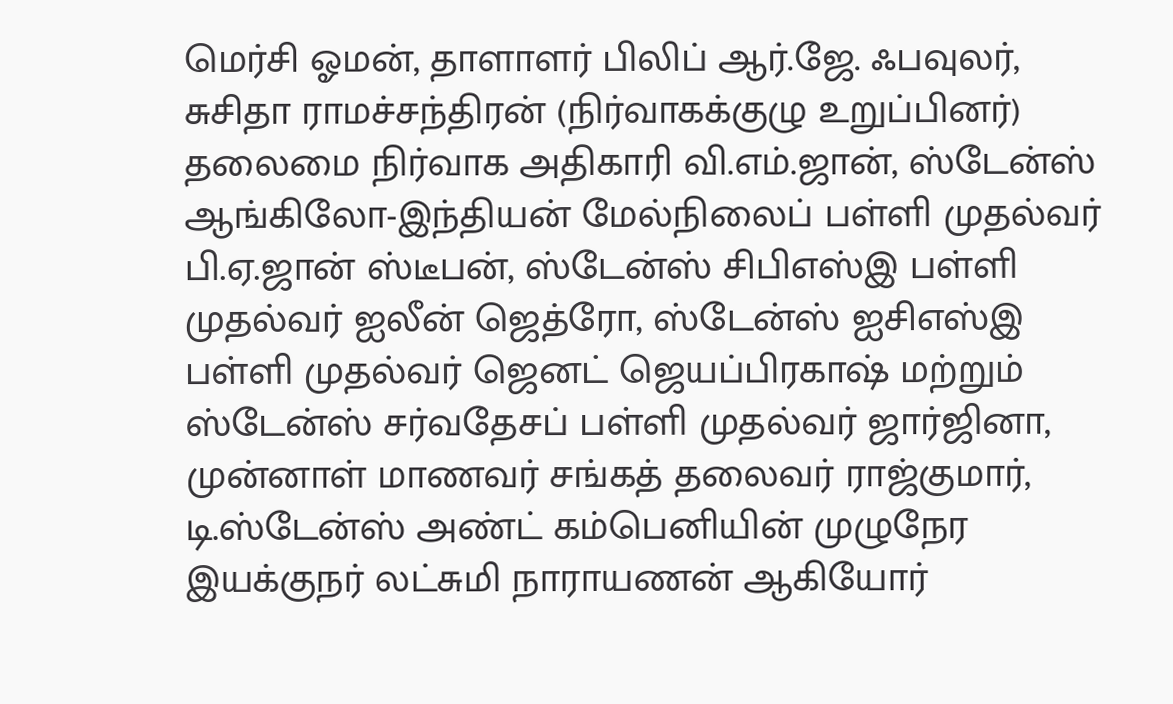மெர்சி ஓமன், தாளாளர் பிலிப் ஆர்.ஜே. ஃபவுலர், சுசிதா ராமச்சந்திரன் (நிர்வாகக்குழு உறுப்பினர்) தலைமை நிர்வாக அதிகாரி வி.எம்.ஜான், ஸ்டேன்ஸ் ஆங்கிலோ-இந்தியன் மேல்நிலைப் பள்ளி முதல்வர் பி.ஏ.ஜான் ஸ்டீபன், ஸ்டேன்ஸ் சிபிஎஸ்இ பள்ளி முதல்வர் ஐலீன் ஜெத்ரோ, ஸ்டேன்ஸ் ஐசிஎஸ்இ பள்ளி முதல்வர் ஜெனட் ஜெயப்பிரகாஷ் மற்றும் ஸ்டேன்ஸ் சர்வதேசப் பள்ளி முதல்வர் ஜார்ஜினா, முன்னாள் மாணவர் சங்கத் தலைவர் ராஜ்குமார், டி.ஸ்டேன்ஸ் அண்ட் கம்பெனியின் முழுநேர இயக்குநர் லட்சுமி நாராயணன் ஆகியோர்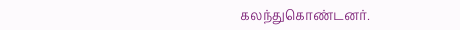கலந்துகொண்டனர்.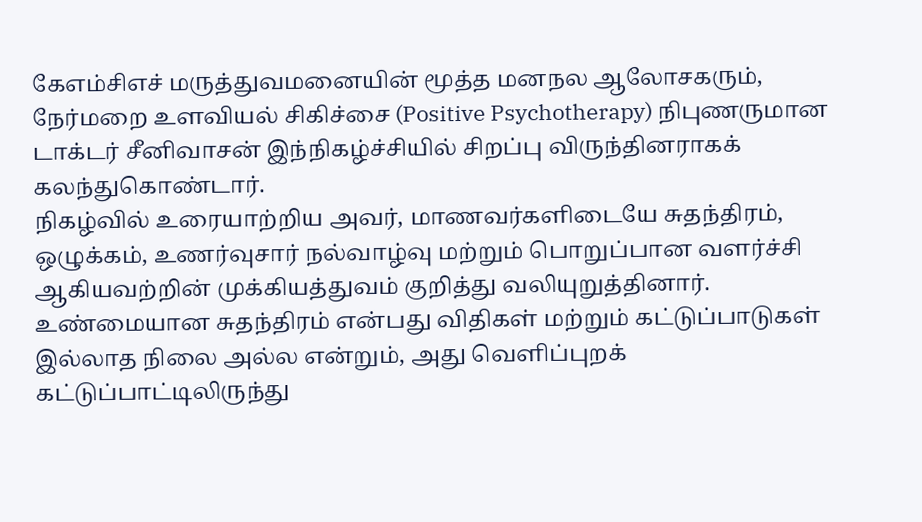கேஎம்சிஎச் மருத்துவமனையின் மூத்த மனநல ஆலோசகரும், நேர்மறை உளவியல் சிகிச்சை (Positive Psychotherapy) நிபுணருமான டாக்டர் சீனிவாசன் இந்நிகழ்ச்சியில் சிறப்பு விருந்தினராகக் கலந்துகொண்டார்.
நிகழ்வில் உரையாற்றிய அவர், மாணவர்களிடையே சுதந்திரம், ஒழுக்கம், உணர்வுசார் நல்வாழ்வு மற்றும் பொறுப்பான வளர்ச்சி ஆகியவற்றின் முக்கியத்துவம் குறித்து வலியுறுத்தினார்.
உண்மையான சுதந்திரம் என்பது விதிகள் மற்றும் கட்டுப்பாடுகள் இல்லாத நிலை அல்ல என்றும், அது வெளிப்புறக் கட்டுப்பாட்டிலிருந்து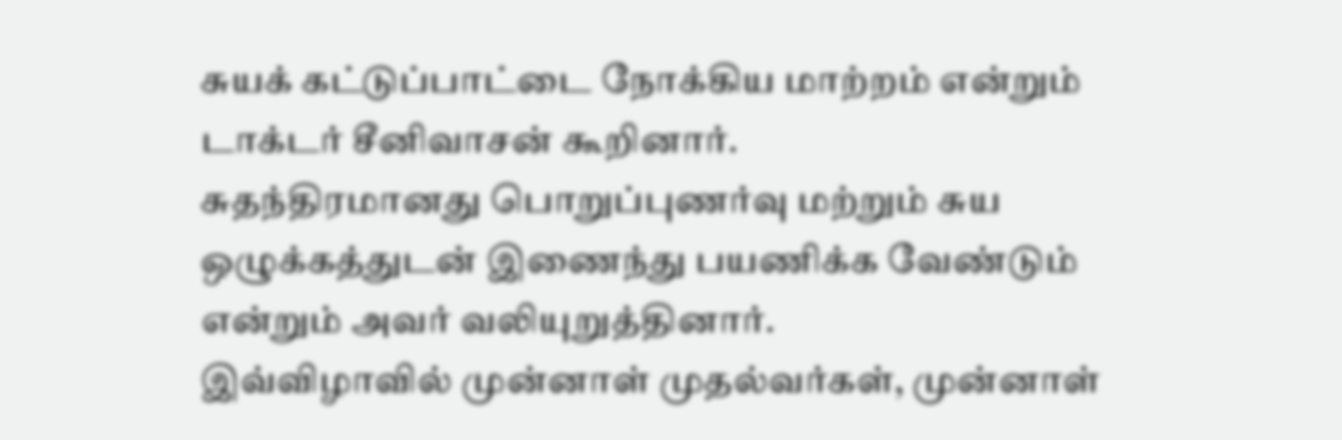சுயக் கட்டுப்பாட்டை நோக்கிய மாற்றம் என்றும் டாக்டர் சீனிவாசன் கூறினார்.
சுதந்திரமானது பொறுப்புணர்வு மற்றும் சுய ஒழுக்கத்துடன் இணைந்து பயணிக்க வேண்டும் என்றும் அவர் வலியுறுத்தினார்.
இவ்விழாவில் முன்னாள் முதல்வர்கள், முன்னாள்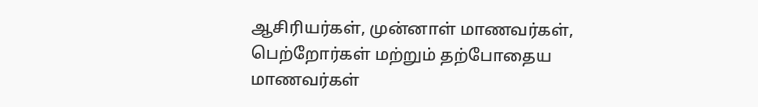ஆசிரியர்கள், முன்னாள் மாணவர்கள், பெற்றோர்கள் மற்றும் தற்போதைய மாணவர்கள்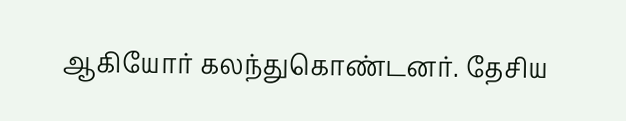ஆகியோர் கலந்துகொண்டனர். தேசிய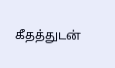கீதத்துடன்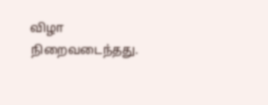விழா நிறைவடைந்தது.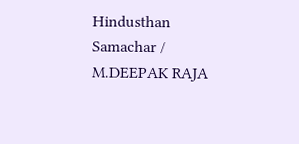Hindusthan Samachar / M.DEEPAK RAJA